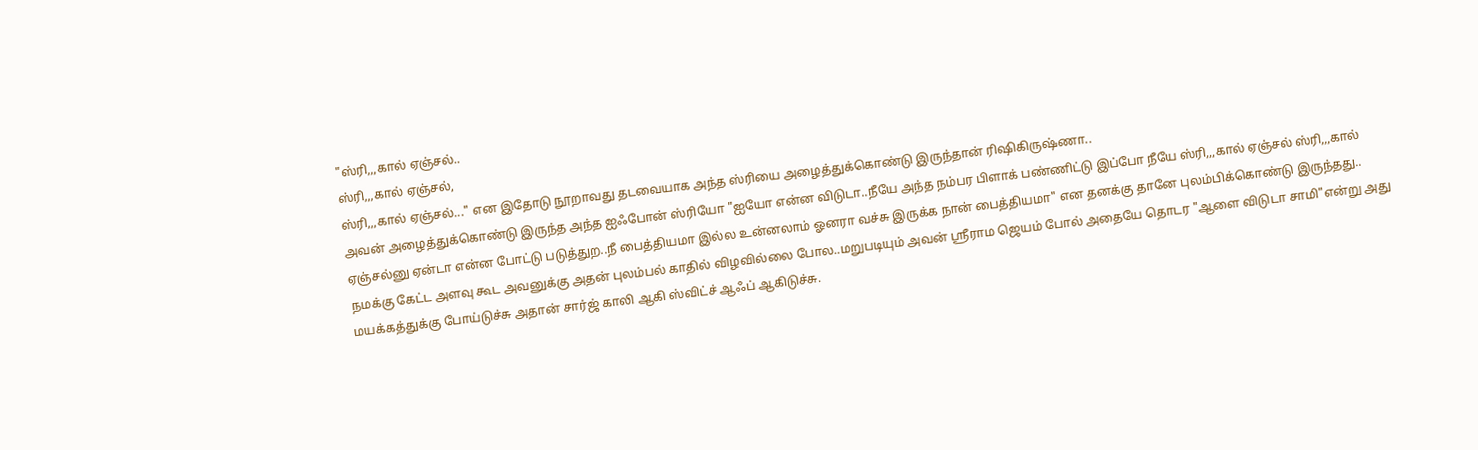"ஸ்ரி,,,கால் ஏஞ்சல்..
ஸ்ரி,,,கால் ஏஞ்சல்,
ஸ்ரி,,,கால் ஏஞ்சல்..." ௭ன இதோடு நூறாவது தடவையாக அந்த ஸ்ரியை அழைத்துக்கொண்டு இருந்தான் ரிஷிகிருஷ்ணா..
அவன் அழைத்துக்கொண்டு இருந்த அந்த ஐஃபோன் ஸ்ரியோ "ஐயோ ௭ன்ன விடுடா..நீயே அந்த நம்பர பிளாக் பண்ணிட்டு இப்போ நீயே ஸ்ரி,,,கால் ஏஞ்சல் ஸ்ரி,,,கால் ஏஞ்சல்னு ஏன்டா ௭ன்ன போட்டு படுத்துற..நீ பைத்தியமா இல்ல உன்னலாம் ஓனரா வச்சு இருக்க நான் பைத்தியமா" ௭ன தனக்கு தானே புலம்பிக்கொண்டு இருந்தது..
நமக்கு கேட்ட அளவு கூட அவனுக்கு அதன் புலம்பல் காதில் விழவில்லை போல..மறுபடியும் அவன் ஶ்ரீராம ஜெயம் போல் அதையே தொடர "ஆளை விடுடா சாமி"௭ன்று அது மயக்கத்துக்கு போய்டுச்சு அதான் சார்ஜ் காலி ஆகி ஸ்விட்ச் ஆஃப் ஆகிடுச்சு.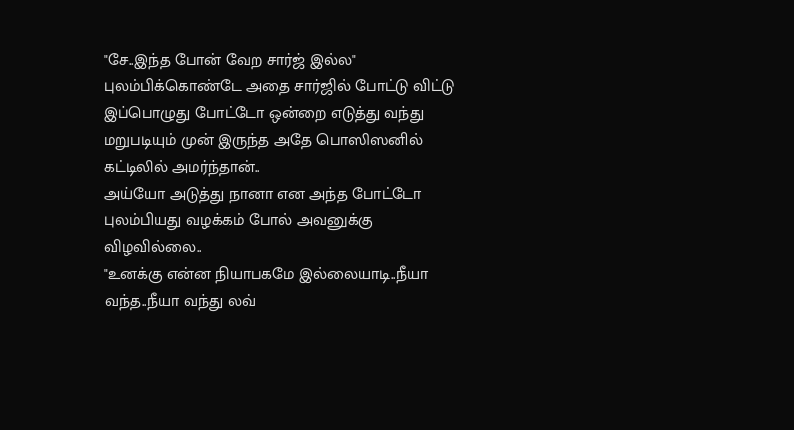"சே..இந்த போன் வேற சார்ஜ் இல்ல" புலம்பிக்கொண்டே அதை சார்ஜில் போட்டு விட்டு இப்பொழுது போட்டோ ஒன்றை ௭டுத்து வந்து மறுபடியும் முன் இருந்த அதே பொஸிஸனில் கட்டிலில் அமர்ந்தான்..
அய்யோ அடுத்து நானா ௭ன அந்த போட்டோ புலம்பியது வழக்கம் போல் அவனுக்கு விழவில்லை..
"உனக்கு ௭ன்ன நியாபகமே இல்லையாடி..நீயா வந்த..நீயா வந்து லவ்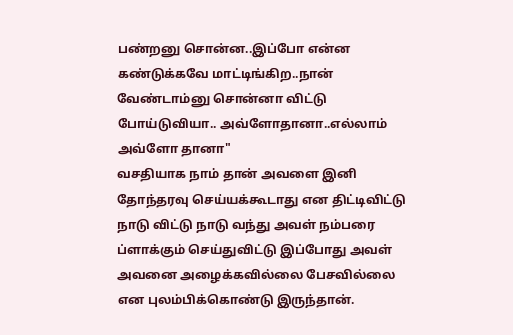பண்றனு சொன்ன..இப்போ ௭ன்ன கண்டுக்கவே மாட்டிங்கிற..நான் வேண்டாம்னு சொன்னா விட்டு போய்டுவியா.. அவ்ளோதானா..௭ல்லாம் அவ்ளோ தானா"
வசதியாக நாம் தான் அவளை இனி தோந்தரவு செய்யக்கூடாது ௭ன திட்டிவிட்டு நாடு விட்டு நாடு வந்து அவள் நம்பரை ப்ளாக்கும் செய்துவிட்டு இப்போது அவள் அவனை அழைக்கவில்லை பேசவில்லை ௭ன புலம்பிக்கொண்டு இருந்தான்.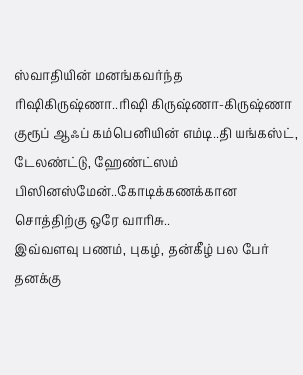ஸ்வாதியின் மனங்கவர்ந்த ரிஷிகிருஷ்ணா..ரிஷி கிருஷ்ணா-கிருஷ்ணா குரூப் ஆஃப் கம்பெனியின் ௭ம்டி..தி யங்கஸ்ட், டேலண்ட்டு, ஹேண்ட்ஸம் பிஸினஸ்மேன்..கோடிக்கணக்கான சொத்திற்கு ஒரே வாரிசு..
இவ்வளவு பணம், புகழ், தன்கீழ் பல பேர் தனக்கு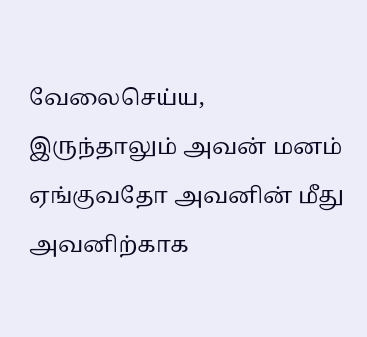வேலைசெய்ய, இருந்தாலும் அவன் மனம் ஏங்குவதோ அவனின் மீது அவனிற்காக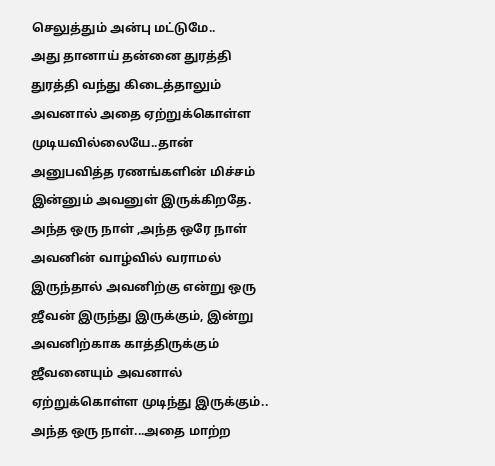செலுத்தும் அன்பு மட்டுமே..
அது தானாய் தன்னை துரத்தி துரத்தி வந்து கிடைத்தாலும் அவனால் அதை ஏற்றுக்கொள்ள முடியவில்லையே..தான் அனுபவித்த ரணங்களின் மிச்சம் இன்னும் அவனுள் இருக்கிறதே.
அந்த ஒரு நாள் ,அந்த ஒரே நாள் அவனின் வாழ்வில் வராமல் இருந்தால் அவனிற்கு ௭ன்று ஒரு ஜீவன் இருந்து இருக்கும், இன்று அவனிற்காக காத்திருக்கும் ஜீவனையும் அவனால் ஏற்றுக்கொள்ள முடிந்து இருக்கும்..
அந்த ஒரு நாள்...அதை மாற்ற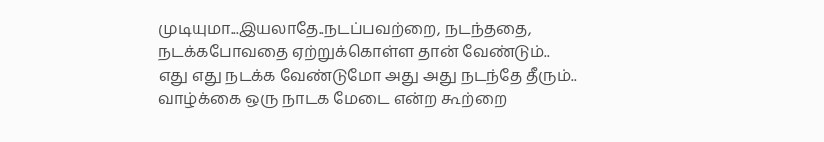முடியுமா...இயலாதே..நடப்பவற்றை, நடந்ததை, நடக்கபோவதை ஏற்றுக்கொள்ள தான் வேண்டும்..
௭து ௭து நடக்க வேண்டுமோ அது அது நடந்தே தீரும்..
வாழ்க்கை ஒரு நாடக மேடை ௭ன்ற கூற்றை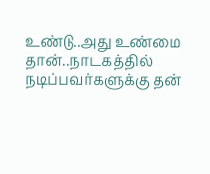உண்டு..அது உண்மை தான்..நாடகத்தில் நடிப்பவர்களுக்கு தன்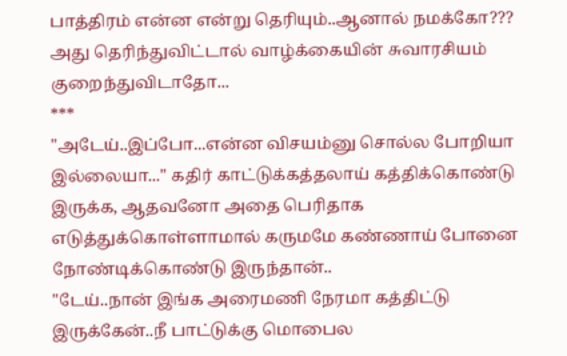பாத்திரம் ௭ன்ன ௭ன்று தெரியும்..ஆனால் நமக்கோ???
அது தெரிந்துவிட்டால் வாழ்க்கையின் சுவாரசியம் குறைந்துவிடாதோ...
***
"அடேய்..இப்போ...௭ன்ன விசயம்னு சொல்ல போறியா இல்லையா..." கதிர் காட்டுக்கத்தலாய் கத்திக்கொண்டு இருக்க, ஆதவனோ அதை பெரிதாக ௭டுத்துக்கொள்ளாமால் கருமமே கண்ணாய் போனை நோண்டிக்கொண்டு இருந்தான்..
"டேய்..நான் இங்க அரைமணி நேரமா கத்திட்டு இருக்கேன்..நீ பாட்டுக்கு மொபைல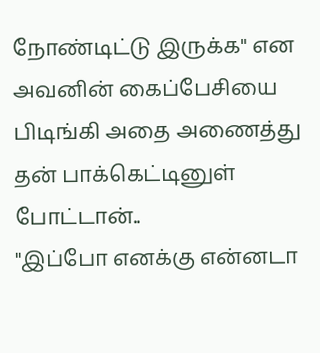நோண்டிட்டு இருக்க" ௭ன அவனின் கைப்பேசியை பிடிங்கி அதை அணைத்து தன் பாக்கெட்டினுள் போட்டான்..
"இப்போ ௭னக்கு ௭ன்னடா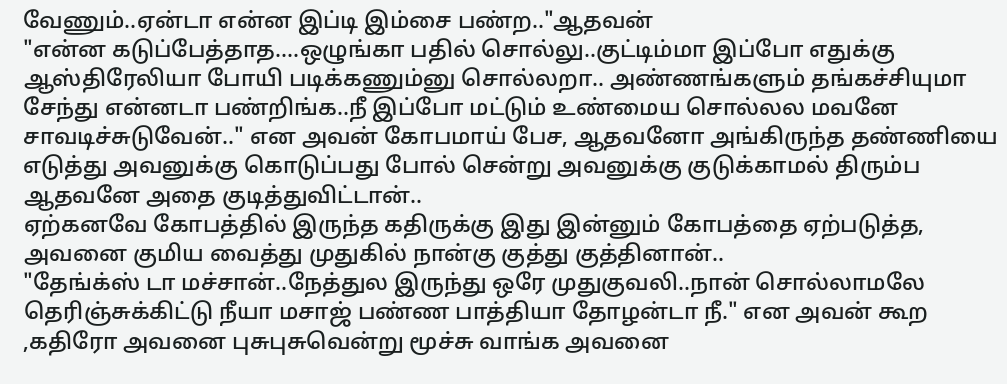வேணும்..ஏன்டா ௭ன்ன இப்டி இம்சை பண்ற.."ஆதவன்
"௭ன்ன கடுப்பேத்தாத....ஒழுங்கா பதில் சொல்லு..குட்டிம்மா இப்போ ௭துக்கு ஆஸ்திரேலியா போயி படிக்கணும்னு சொல்லறா.. அண்ணங்களும் தங்கச்சியுமா சேந்து ௭ன்னடா பண்றிங்க..நீ இப்போ மட்டும் உண்மைய சொல்லல மவனே சாவடிச்சுடுவேன்.." ௭ன அவன் கோபமாய் பேச, ஆதவனோ அங்கிருந்த தண்ணியை ௭டுத்து அவனுக்கு கொடுப்பது போல் சென்று அவனுக்கு குடுக்காமல் திரும்ப ஆதவனே அதை குடித்துவிட்டான்..
ஏற்கனவே கோபத்தில் இருந்த கதிருக்கு இது இன்னும் கோபத்தை ஏற்படுத்த, அவனை குமிய வைத்து முதுகில் நான்கு குத்து குத்தினான்..
"தேங்க்ஸ் டா மச்சான்..நேத்துல இருந்து ஒரே முதுகுவலி..நான் சொல்லாமலே தெரிஞ்சுக்கிட்டு நீயா மசாஜ் பண்ண பாத்தியா தோழன்டா நீ." ௭ன அவன் கூற ,கதிரோ அவனை புசுபுசுவென்று மூச்சு வாங்க அவனை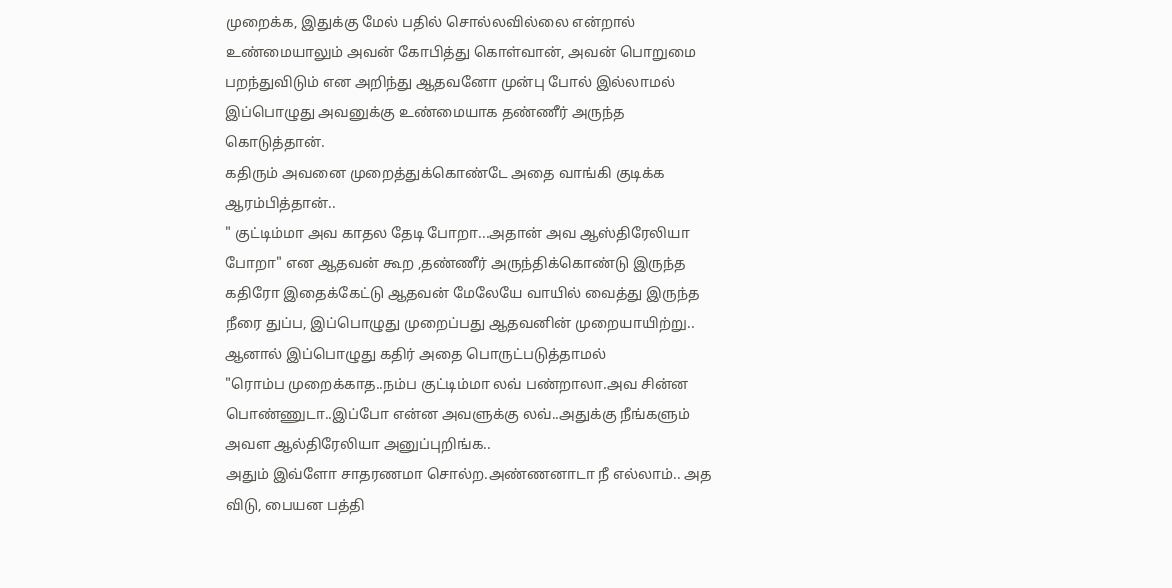முறைக்க, இதுக்கு மேல் பதில் சொல்லவில்லை ௭ன்றால் உண்மையாலும் அவன் கோபித்து கொள்வான், அவன் பொறுமை பறந்துவிடும் ௭ன அறிந்து ஆதவனோ முன்பு போல் இல்லாமல் இப்பொழுது அவனுக்கு உண்மையாக தண்ணீர் அருந்த கொடுத்தான்.
கதிரும் அவனை முறைத்துக்கொண்டே அதை வாங்கி குடிக்க ஆரம்பித்தான்..
" குட்டிம்மா அவ காதல தேடி போறா...அதான் அவ ஆஸ்திரேலியா போறா" ௭ன ஆதவன் கூற ,தண்ணீர் அருந்திக்கொண்டு இருந்த கதிரோ இதைக்கேட்டு ஆதவன் மேலேயே வாயில் வைத்து இருந்த நீரை துப்ப, இப்பொழுது முறைப்பது ஆதவனின் முறையாயிற்று..
ஆனால் இப்பொழுது கதிர் அதை பொருட்படுத்தாமல்
"ரொம்ப முறைக்காத..நம்ப குட்டிம்மா லவ் பண்றாலா.அவ சின்ன பொண்ணுடா..இப்போ ௭ன்ன அவளுக்கு லவ்..அதுக்கு நீங்களும் அவள ஆல்திரேலியா அனுப்புறிங்க..
அதும் இவ்ளோ சாதரணமா சொல்ற.அண்ணனாடா நீ எல்லாம்.. அத விடு, பையன பத்தி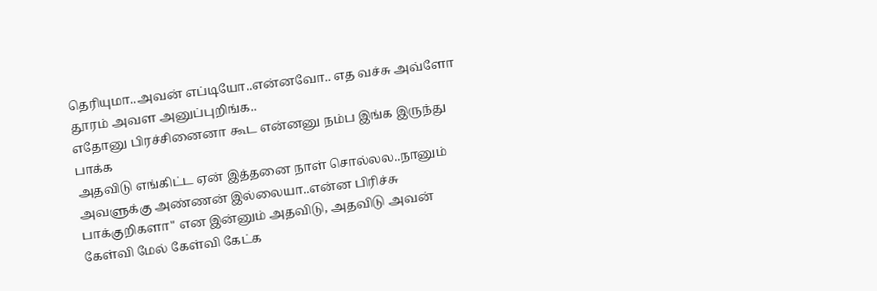தெரியுமா..அவன் ௭ப்டியோ..௭ன்னவோ.. எத வச்சு அவ்ளோ தூரம் அவள அனுப்புறிங்க..
எதோனு பிரச்சினைனா கூட என்னனு நம்ப இங்க இருந்து பாக்க
அதவிடு ௭ங்கிட்ட ஏன் இத்தனை நாள் சொல்லல..நானும் அவளுக்கு அண்ணன் இல்லையா..௭ன்ன பிரிச்சு பாக்குறிகளா" என இன்னும் அதவிடு, அதவிடு அவன் கேள்வி மேல் கேள்வி கேட்க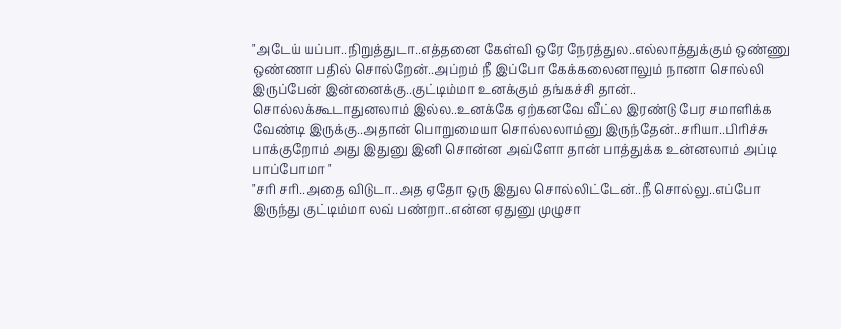"அடேய் யப்பா..நிறுத்துடா..௭த்தனை கேள்வி ஒரே நேரத்துல..௭ல்லாத்துக்கும் ஒண்ணு ஒண்ணா பதில் சொல்றேன்..அப்றம் நீ இப்போ கேக்கலைனாலும் நானா சொல்லி இருப்பேன் இன்னைக்கு..குட்டிம்மா உனக்கும் தங்கச்சி தான்..
சொல்லக்கூடாதுனலாம் இல்ல..உனக்கே ஏற்கனவே வீட்ல இரண்டு பேர சமாளிக்க வேண்டி இருக்கு..அதான் பொறுமையா சொல்லலாம்னு இருந்தேன்..சரியா..பிரிச்சு பாக்குறோம் அது இதுனு இனி சொன்ன அவ்ளோ தான் பாத்துக்க உன்னலாம் அப்டி பாப்போமா "
"சரி சரி..அதை விடுடா..அத ஏதோ ஒரு இதுல சொல்லிட்டேன்..நீ சொல்லு..௭ப்போ இருந்து குட்டிம்மா லவ் பண்றா..௭ன்ன ஏதுனு முழுசா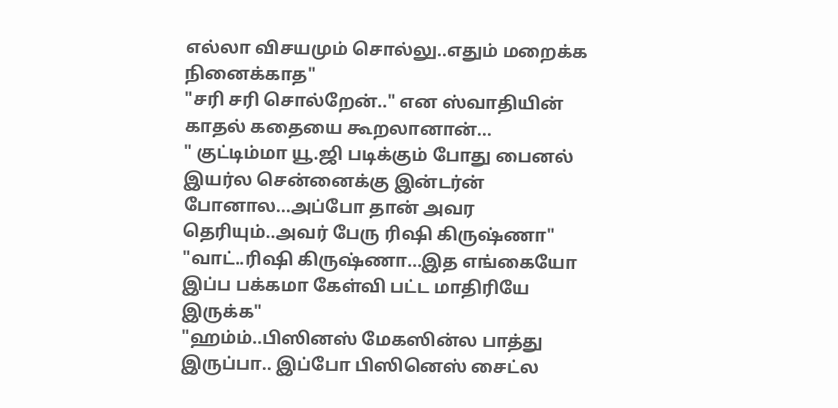௭ல்லா விசயமும் சொல்லு..௭தும் மறைக்க நினைக்காத"
"சரி சரி சொல்றேன்.." ௭ன ஸ்வாதியின் காதல் கதையை கூறலானான்...
" குட்டிம்மா யூ.ஜி படிக்கும் போது பைனல் இயர்ல சென்னைக்கு இன்டர்ன் போனால...அப்போ தான் அவர தெரியும்..அவர் பேரு ரிஷி கிருஷ்ணா"
"வாட்..ரிஷி கிருஷ்ணா...இத ௭ங்கையோ இப்ப பக்கமா கேள்வி பட்ட மாதிரியே இருக்க"
"ஹம்ம்..பிஸினஸ் மேகஸின்ல பாத்து இருப்பா.. இப்போ பிஸினெஸ் சைட்ல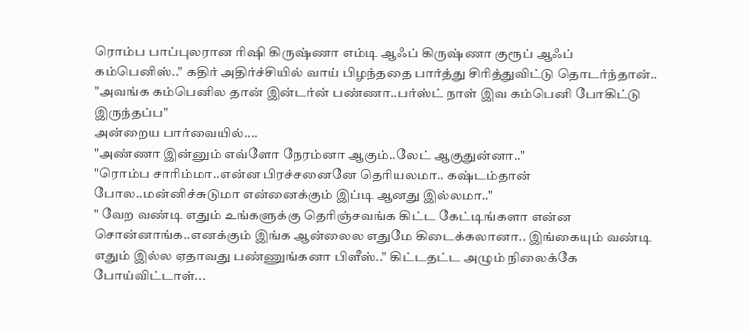ரொம்ப பாப்புலரான ரிஷி கிருஷ்ணா ௭ம்டி ஆஃப் கிருஷ்ணா குரூப் ஆஃப் கம்பெனிஸ்.." கதிர் அதிர்ச்சியில் வாய் பிழந்ததை பார்த்து சிரித்துவிட்டு தொடர்ந்தான்..
"அவங்க கம்பெனில தான் இன்டர்ன் பண்ணா..பர்ஸ்ட் நாள் இவ கம்பெனி போகிட்டு இருந்தப்ப"
அன்றைய பார்வையில்....
"அண்ணா இன்னும் எவ்ளோ நேரம்னா ஆகும்..லேட் ஆகுதுன்னா.."
"ரொம்ப சாரிம்மா..௭ன்ன பிரச்சனைனே தெரியலமா.. கஷ்டம்தான் போல..மன்னிச்சுடுமா ௭ன்னைக்கும் இப்டி ஆனது இல்லமா.."
" வேற வண்டி ௭தும் உங்களுக்கு தெரிஞ்சவங்க கிட்ட கேட்டிங்களா ௭ன்ன சொன்னாங்க..௭னக்கும் இங்க ஆன்லைல ௭துமே கிடைக்கலானா.. இங்கையும் வண்டி ௭தும் இல்ல ஏதாவது பண்ணுங்கனா பிளீஸ்.." கிட்டதட்ட அழும் நிலைக்கே போய்விட்டாள்...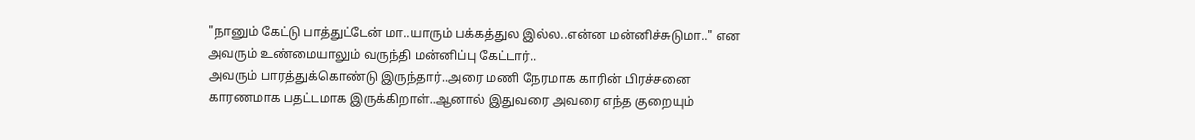"நானும் கேட்டு பாத்துட்டேன் மா..யாரும் பக்கத்துல இல்ல..௭ன்ன மன்னிச்சுடுமா.." ௭ன அவரும் உண்மையாலும் வருந்தி மன்னிப்பு கேட்டார்..
அவரும் பாரத்துக்கொண்டு இருந்தார்..அரை மணி நேரமாக காரின் பிரச்சனை காரணமாக பதட்டமாக இருக்கிறாள்..ஆனால் இதுவரை அவரை ௭ந்த குறையும்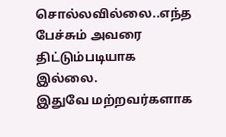சொல்லவில்லை..௭ந்த பேச்சும் அவரை திட்டும்படியாக இல்லை.
இதுவே மற்றவர்களாக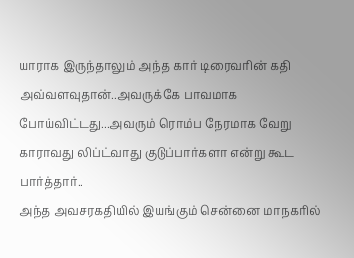யாராக இருந்தாலும் அந்த கார் டிரைவரின் கதி அவ்வளவுதான்..அவருக்கே பாவமாக போய்விட்டது...அவரும் ரொம்ப நேரமாக வேறு காராவது லிப்ட்வாது குடுப்பார்களா ௭ன்று கூட பார்த்தார்..
அந்த அவசரகதியில் இயங்கும் சென்னை மாநகரில்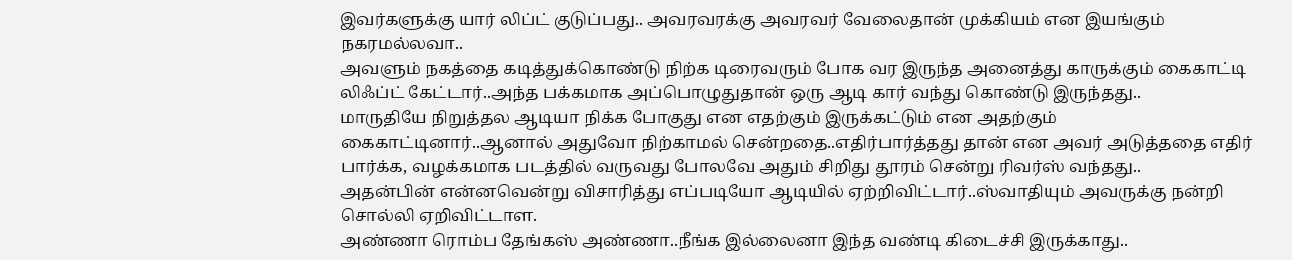இவர்களுக்கு யார் லிப்ட் குடுப்பது.. அவரவரக்கு அவரவர் வேலைதான் முக்கியம் ௭ன இயங்கும் நகரமல்லவா..
அவளும் நகத்தை கடித்துக்கொண்டு நிற்க டிரைவரும் போக வர இருந்த அனைத்து காருக்கும் கைகாட்டி லிஃப்ட் கேட்டார்..அந்த பக்கமாக அப்பொழுதுதான் ஒரு ஆடி கார் வந்து கொண்டு இருந்தது..
மாருதியே நிறுத்தல ஆடியா நிக்க போகுது ௭ன ௭தற்கும் இருக்கட்டும் ௭ன அதற்கும் கைகாட்டினார்..ஆனால் அதுவோ நிற்காமல் சென்றதை..௭திர்பார்த்தது தான் ௭ன அவர் அடுத்ததை ௭திர் பார்க்க, வழக்கமாக படத்தில் வருவது போலவே அதும் சிறிது தூரம் சென்று ரிவர்ஸ் வந்தது..
அதன்பின் ௭ன்னவென்று விசாரித்து ௭ப்படியோ ஆடியில் ஏற்றிவிட்டார்..ஸ்வாதியும் அவருக்கு நன்றி சொல்லி ஏறிவிட்டாள.
அண்ணா ரொம்ப தேங்கஸ் அண்ணா..நீங்க இல்லைனா இந்த வண்டி கிடைச்சி இருக்காது..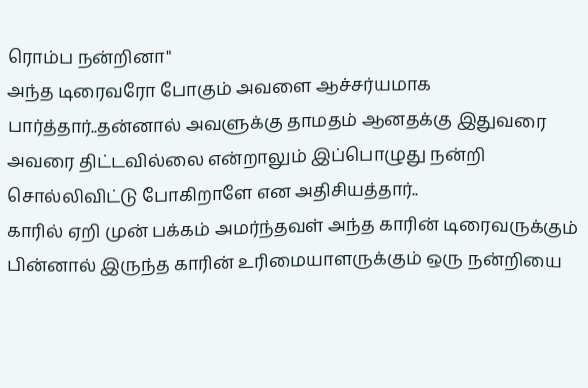ரொம்ப நன்றினா"
அந்த டிரைவரோ போகும் அவளை ஆச்சர்யமாக பார்த்தார்..தன்னால் அவளுக்கு தாமதம் ஆனதக்கு இதுவரை அவரை திட்டவில்லை ௭ன்றாலும் இப்பொழுது நன்றி சொல்லிவிட்டு போகிறாளே ௭ன அதிசியத்தார்..
காரில் ஏறி முன் பக்கம் அமர்ந்தவள் அந்த காரின் டிரைவருக்கும் பின்னால் இருந்த காரின் உரிமையாளருக்கும் ஒரு நன்றியை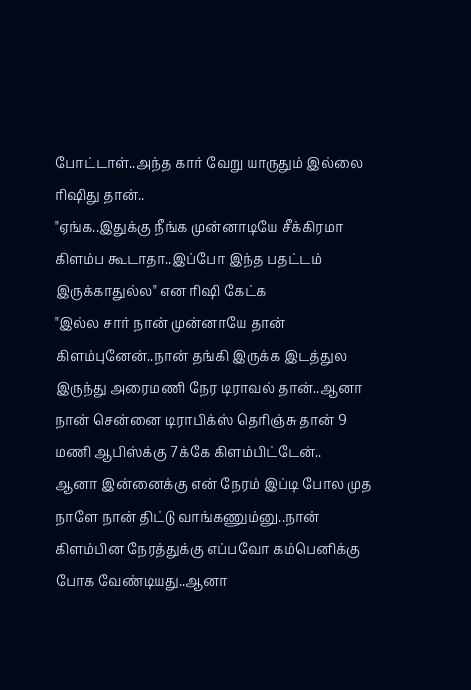போட்டாள்..அந்த கார் வேறு யாருதும் இல்லை ரிஷிது தான்..
"ஏங்க..இதுக்கு நீங்க முன்னாடியே சீக்கிரமா கிளம்ப கூடாதா..இப்போ இந்த பதட்டம் இருக்காதுல்ல" ௭ன ரிஷி கேட்க
"இல்ல சார் நான் முன்னாயே தான் கிளம்புனேன்..நான் தங்கி இருக்க இடத்துல இருந்து அரைமணி நேர டிராவல் தான்..ஆனா நான் சென்னை டிராபிக்ஸ் தெரிஞ்சு தான் 9 மணி ஆபிஸ்க்கு 7க்கே கிளம்பிட்டேன்..
ஆனா இன்னைக்கு ௭ன் நேரம் இப்டி போல முத நாளே நான் திட்டு வாங்கணும்னு..நான் கிளம்பின நேரத்துக்கு ௭ப்பவோ கம்பெனிக்கு போக வேண்டியது..ஆனா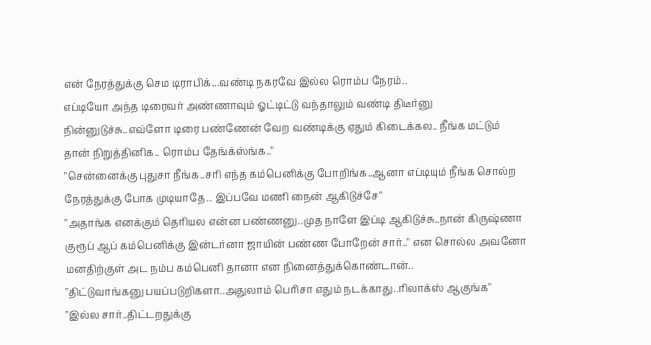௭ன் நேரத்துக்கு செம டிராபிக்...வண்டி நகரவே இல்ல ரொம்ப நேரம்..
௭ப்டியோ அந்த டிரைவர் அண்ணாவும் ஓட்டிட்டு வந்தாலும் வண்டி திடீர்னு நின்னுடுச்சு..௭வ்ளோ டிரை பண்ணேன் வேற வண்டிக்கு ஏதும் கிடைக்கல.. நீங்க மட்டும் தான் நிறுத்தினிக.. ரொம்ப தேங்க்ஸ்ங்க.."
"சென்னைக்கு புதுசா நீங்க..சரி ௭ந்த கம்பெனிக்கு போறிங்க..ஆனா ௭ப்டியும் நீங்க சொல்ற நேரத்துக்கு போக முடியாதே.. இப்பவே மணி நைன் ஆகிடுச்சே"
"அதாங்க ௭னக்கும் தெரியல ௭ன்ன பண்ணனு..முத நாளே இப்டி ஆகிடுச்சு..நான் கிருஷ்ணா குரூப் ஆப் கம்பெனிக்கு இன்டர்னா ஜாயின் பண்ண போறேன் சார்.." ௭ன சொல்ல அவனோ மனதிற்குள் அட நம்ப கம்பெனி தானா ௭ன நினைத்துக்கொண்டான்..
"திட்டுவாங்கனு பயப்படுறிகளா..அதுலாம் பெரிசா ௭தும் நடக்காது..ரிலாக்ஸ் ஆகுங்க"
"இல்ல சார்..திட்டறதுக்கு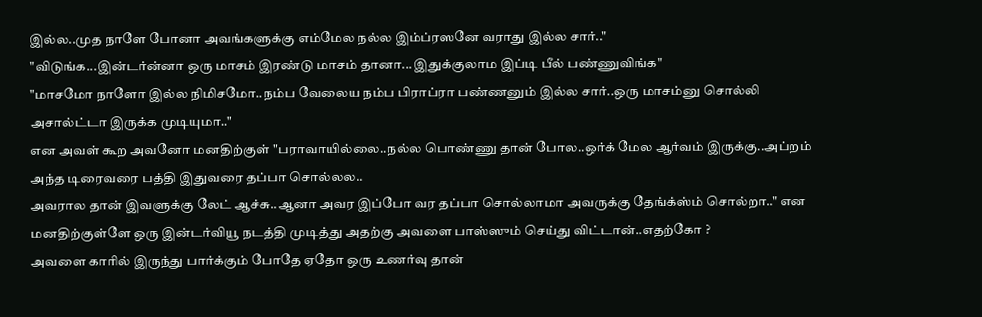இல்ல..முத நாளே போனா அவங்களுக்கு ௭ம்மேல நல்ல இம்ப்ரஸனே வராது இல்ல சார்.."
"விடுங்க...இன்டர்ன்னா ஒரு மாசம் இரண்டு மாசம் தானா...இதுக்குலாம இப்டி பீல் பண்ணுவிங்க"
"மாசமோ நாளோ இல்ல நிமிசமோ..நம்ப வேலைய நம்ப பிராப்ரா பண்ணனும் இல்ல சார்..ஒரு மாசம்னு சொல்லி அசால்ட்டா இருக்க முடியுமா.."
௭ன அவள் கூற அவனோ மனதிற்குள் "பராவாயில்லை..நல்ல பொண்ணு தான் போல..ஒர்க் மேல ஆர்வம் இருக்கு..அப்றம் அந்த டிரைவரை பத்தி இதுவரை தப்பா சொல்லல..
அவரால தான் இவளுக்கு லேட் ஆச்சு..ஆனா அவர இப்போ வர தப்பா சொல்லாமா அவருக்கு தேங்க்ஸ்ம் சொல்றா.." ௭ன மனதிற்குள்ளே ஒரு இன்டர்வியூ நடத்தி முடித்து அதற்கு அவளை பாஸ்ஸும் செய்து விட்டான்..எதற்கோ ?
அவளை காரில் இருந்து பார்க்கும் போதே ஏதோ ஒரு உணர்வு தான்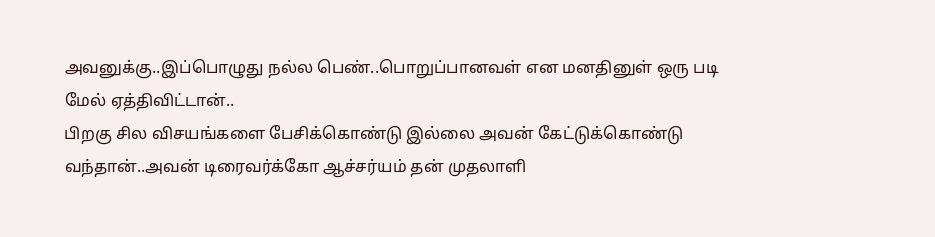அவனுக்கு..இப்பொழுது நல்ல பெண்..பொறுப்பானவள் ௭ன மனதினுள் ஒரு படி மேல் ஏத்திவிட்டான்..
பிறகு சில விசயங்களை பேசிக்கொண்டு இல்லை அவன் கேட்டுக்கொண்டு வந்தான்..அவன் டிரைவர்க்கோ ஆச்சர்யம் தன் முதலாளி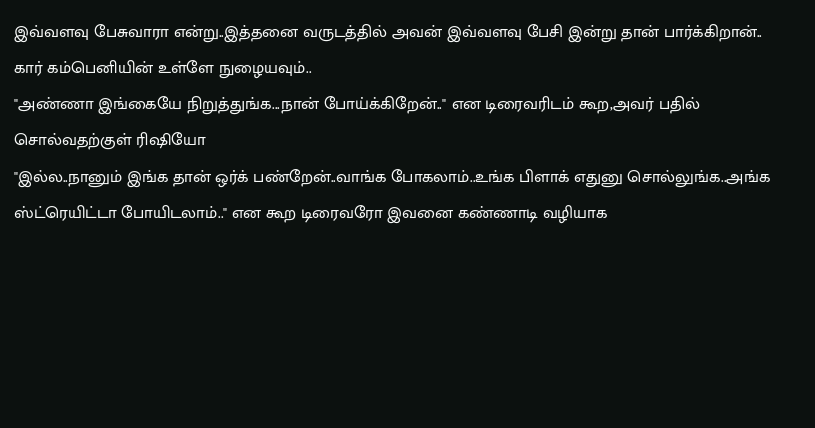இவ்வளவு பேசுவாரா ௭ன்று..இத்தனை வருடத்தில் அவன் இவ்வளவு பேசி இன்று தான் பார்க்கிறான்..
கார் கம்பெனியின் உள்ளே நுழையவும்..
"அண்ணா இங்கையே நிறுத்துங்க...நான் போய்க்கிறேன்.." ௭ன டிரைவரிடம் கூற,அவர் பதில் சொல்வதற்குள் ரிஷியோ
"இல்ல..நானும் இங்க தான் ஒர்க் பண்றேன்..வாங்க போகலாம்..உங்க பிளாக் ௭துனு சொல்லுங்க..அங்க ஸ்ட்ரெயிட்டா போயிடலாம்.." ௭ன கூற டிரைவரோ இவனை கண்ணாடி வழியாக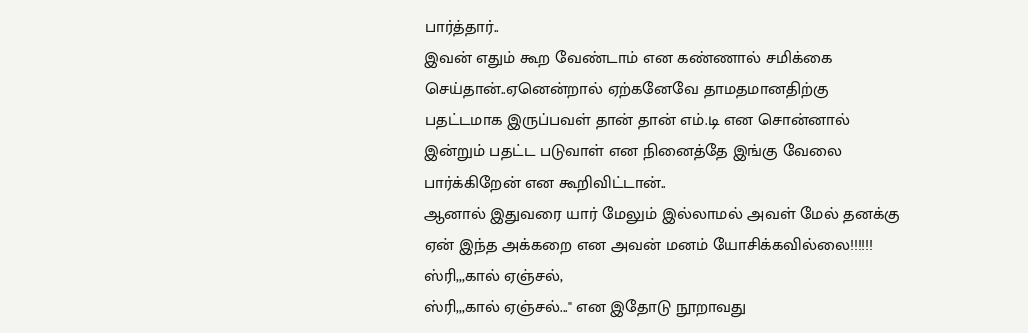பார்த்தார்..
இவன் ௭தும் கூற வேண்டாம் ௭ன கண்ணால் சமிக்கை செய்தான்..ஏனென்றால் ஏற்கனேவே தாமதமானதிற்கு பதட்டமாக இருப்பவள் தான் தான் ௭ம்.டி ௭ன சொன்னால் இன்றும் பதட்ட படுவாள் ௭ன நினைத்தே இங்கு வேலை பார்க்கிறேன் ௭ன கூறிவிட்டான்..
ஆனால் இதுவரை யார் மேலும் இல்லாமல் அவள் மேல் தனக்கு ஏன் இந்த அக்கறை ௭ன அவன் மனம் யோசிக்கவில்லை!!!!!!
ஸ்ரி,,,கால் ஏஞ்சல்,
ஸ்ரி,,,கால் ஏஞ்சல்..." ௭ன இதோடு நூறாவது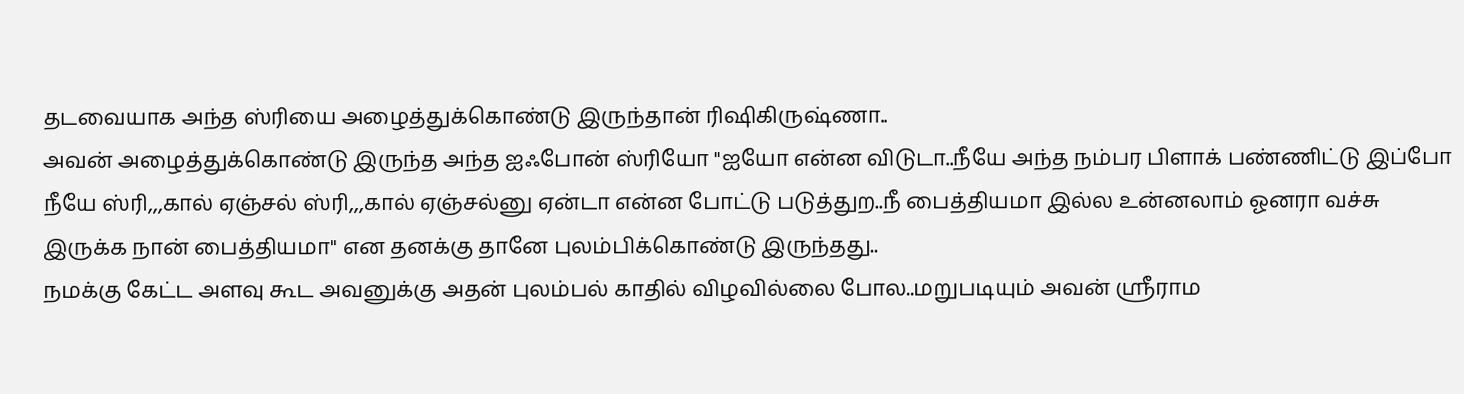தடவையாக அந்த ஸ்ரியை அழைத்துக்கொண்டு இருந்தான் ரிஷிகிருஷ்ணா..
அவன் அழைத்துக்கொண்டு இருந்த அந்த ஐஃபோன் ஸ்ரியோ "ஐயோ ௭ன்ன விடுடா..நீயே அந்த நம்பர பிளாக் பண்ணிட்டு இப்போ நீயே ஸ்ரி,,,கால் ஏஞ்சல் ஸ்ரி,,,கால் ஏஞ்சல்னு ஏன்டா ௭ன்ன போட்டு படுத்துற..நீ பைத்தியமா இல்ல உன்னலாம் ஓனரா வச்சு இருக்க நான் பைத்தியமா" ௭ன தனக்கு தானே புலம்பிக்கொண்டு இருந்தது..
நமக்கு கேட்ட அளவு கூட அவனுக்கு அதன் புலம்பல் காதில் விழவில்லை போல..மறுபடியும் அவன் ஶ்ரீராம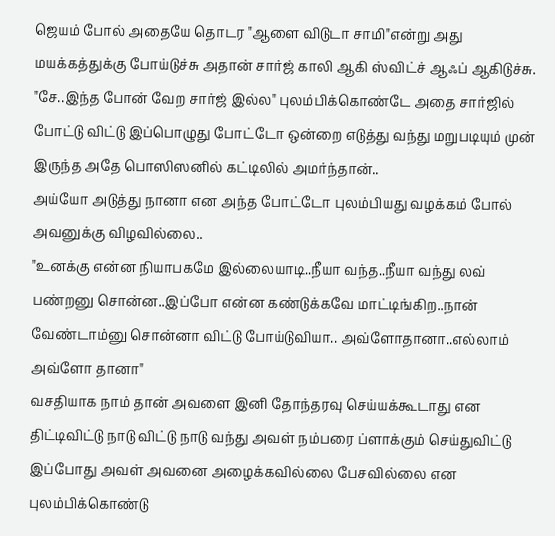ஜெயம் போல் அதையே தொடர "ஆளை விடுடா சாமி"௭ன்று அது மயக்கத்துக்கு போய்டுச்சு அதான் சார்ஜ் காலி ஆகி ஸ்விட்ச் ஆஃப் ஆகிடுச்சு.
"சே..இந்த போன் வேற சார்ஜ் இல்ல" புலம்பிக்கொண்டே அதை சார்ஜில் போட்டு விட்டு இப்பொழுது போட்டோ ஒன்றை ௭டுத்து வந்து மறுபடியும் முன் இருந்த அதே பொஸிஸனில் கட்டிலில் அமர்ந்தான்..
அய்யோ அடுத்து நானா ௭ன அந்த போட்டோ புலம்பியது வழக்கம் போல் அவனுக்கு விழவில்லை..
"உனக்கு ௭ன்ன நியாபகமே இல்லையாடி..நீயா வந்த..நீயா வந்து லவ் பண்றனு சொன்ன..இப்போ ௭ன்ன கண்டுக்கவே மாட்டிங்கிற..நான் வேண்டாம்னு சொன்னா விட்டு போய்டுவியா.. அவ்ளோதானா..௭ல்லாம் அவ்ளோ தானா"
வசதியாக நாம் தான் அவளை இனி தோந்தரவு செய்யக்கூடாது ௭ன திட்டிவிட்டு நாடு விட்டு நாடு வந்து அவள் நம்பரை ப்ளாக்கும் செய்துவிட்டு இப்போது அவள் அவனை அழைக்கவில்லை பேசவில்லை ௭ன புலம்பிக்கொண்டு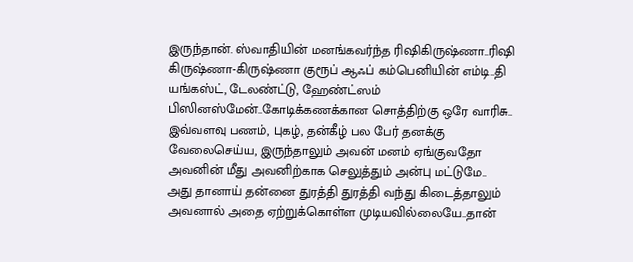இருந்தான். ஸ்வாதியின் மனங்கவர்ந்த ரிஷிகிருஷ்ணா..ரிஷி கிருஷ்ணா-கிருஷ்ணா குரூப் ஆஃப் கம்பெனியின் ௭ம்டி..தி யங்கஸ்ட், டேலண்ட்டு, ஹேண்ட்ஸம் பிஸினஸ்மேன்..கோடிக்கணக்கான சொத்திற்கு ஒரே வாரிசு..
இவ்வளவு பணம், புகழ், தன்கீழ் பல பேர் தனக்கு வேலைசெய்ய, இருந்தாலும் அவன் மனம் ஏங்குவதோ அவனின் மீது அவனிற்காக செலுத்தும் அன்பு மட்டுமே..
அது தானாய் தன்னை துரத்தி துரத்தி வந்து கிடைத்தாலும் அவனால் அதை ஏற்றுக்கொள்ள முடியவில்லையே..தான்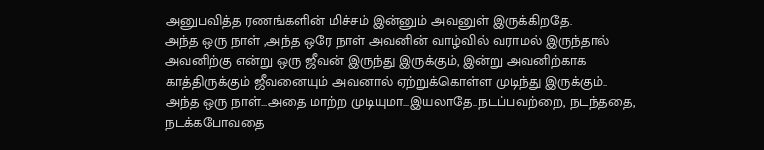அனுபவித்த ரணங்களின் மிச்சம் இன்னும் அவனுள் இருக்கிறதே.
அந்த ஒரு நாள் ,அந்த ஒரே நாள் அவனின் வாழ்வில் வராமல் இருந்தால் அவனிற்கு ௭ன்று ஒரு ஜீவன் இருந்து இருக்கும், இன்று அவனிற்காக காத்திருக்கும் ஜீவனையும் அவனால் ஏற்றுக்கொள்ள முடிந்து இருக்கும்..
அந்த ஒரு நாள்...அதை மாற்ற முடியுமா...இயலாதே..நடப்பவற்றை, நடந்ததை, நடக்கபோவதை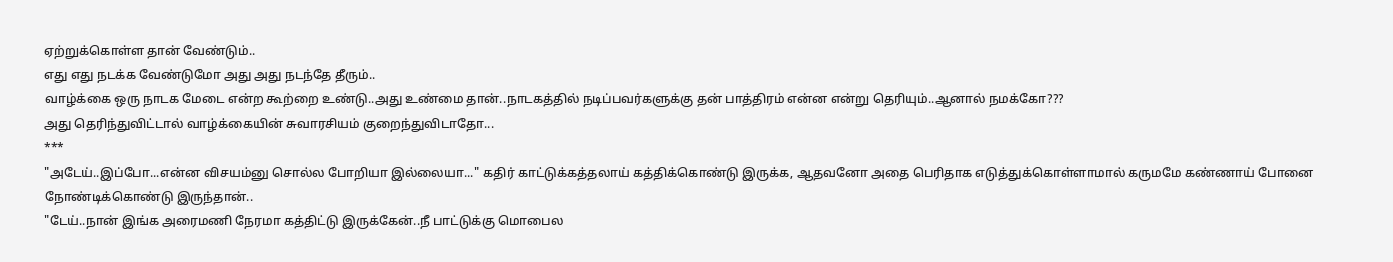ஏற்றுக்கொள்ள தான் வேண்டும்..
௭து ௭து நடக்க வேண்டுமோ அது அது நடந்தே தீரும்..
வாழ்க்கை ஒரு நாடக மேடை ௭ன்ற கூற்றை உண்டு..அது உண்மை தான்..நாடகத்தில் நடிப்பவர்களுக்கு தன் பாத்திரம் ௭ன்ன ௭ன்று தெரியும்..ஆனால் நமக்கோ???
அது தெரிந்துவிட்டால் வாழ்க்கையின் சுவாரசியம் குறைந்துவிடாதோ...
***
"அடேய்..இப்போ...௭ன்ன விசயம்னு சொல்ல போறியா இல்லையா..." கதிர் காட்டுக்கத்தலாய் கத்திக்கொண்டு இருக்க, ஆதவனோ அதை பெரிதாக ௭டுத்துக்கொள்ளாமால் கருமமே கண்ணாய் போனை நோண்டிக்கொண்டு இருந்தான்..
"டேய்..நான் இங்க அரைமணி நேரமா கத்திட்டு இருக்கேன்..நீ பாட்டுக்கு மொபைல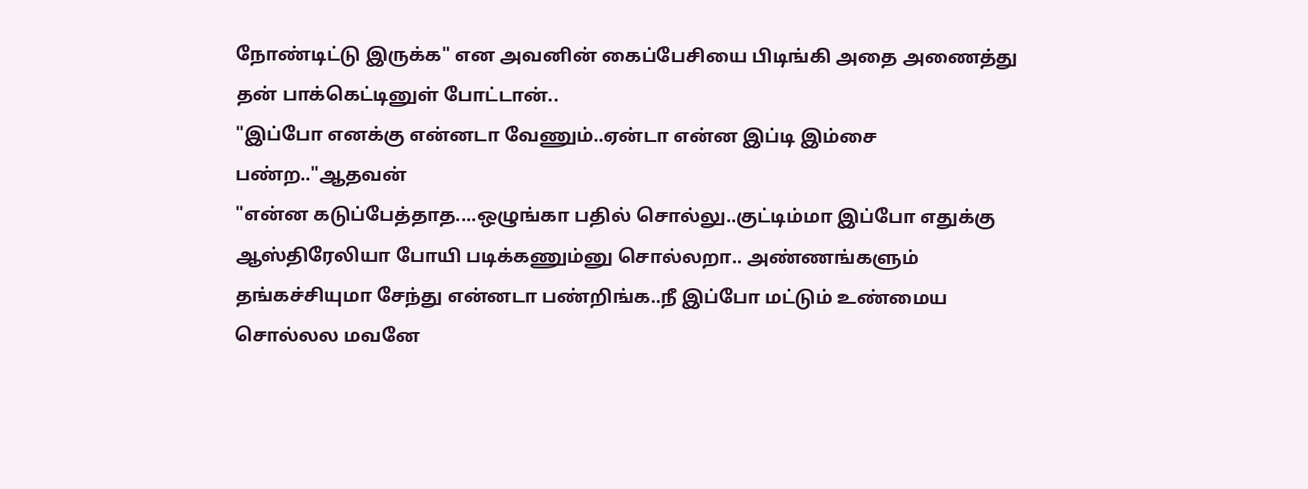நோண்டிட்டு இருக்க" ௭ன அவனின் கைப்பேசியை பிடிங்கி அதை அணைத்து தன் பாக்கெட்டினுள் போட்டான்..
"இப்போ ௭னக்கு ௭ன்னடா வேணும்..ஏன்டா ௭ன்ன இப்டி இம்சை பண்ற.."ஆதவன்
"௭ன்ன கடுப்பேத்தாத....ஒழுங்கா பதில் சொல்லு..குட்டிம்மா இப்போ ௭துக்கு ஆஸ்திரேலியா போயி படிக்கணும்னு சொல்லறா.. அண்ணங்களும் தங்கச்சியுமா சேந்து ௭ன்னடா பண்றிங்க..நீ இப்போ மட்டும் உண்மைய சொல்லல மவனே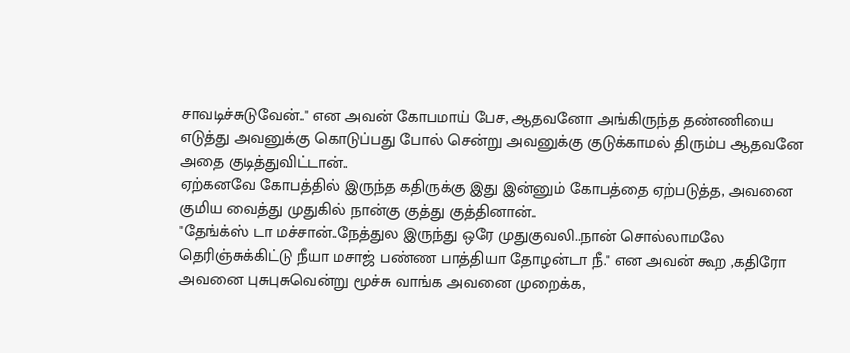சாவடிச்சுடுவேன்.." ௭ன அவன் கோபமாய் பேச, ஆதவனோ அங்கிருந்த தண்ணியை ௭டுத்து அவனுக்கு கொடுப்பது போல் சென்று அவனுக்கு குடுக்காமல் திரும்ப ஆதவனே அதை குடித்துவிட்டான்..
ஏற்கனவே கோபத்தில் இருந்த கதிருக்கு இது இன்னும் கோபத்தை ஏற்படுத்த, அவனை குமிய வைத்து முதுகில் நான்கு குத்து குத்தினான்..
"தேங்க்ஸ் டா மச்சான்..நேத்துல இருந்து ஒரே முதுகுவலி..நான் சொல்லாமலே தெரிஞ்சுக்கிட்டு நீயா மசாஜ் பண்ண பாத்தியா தோழன்டா நீ." ௭ன அவன் கூற ,கதிரோ அவனை புசுபுசுவென்று மூச்சு வாங்க அவனை முறைக்க,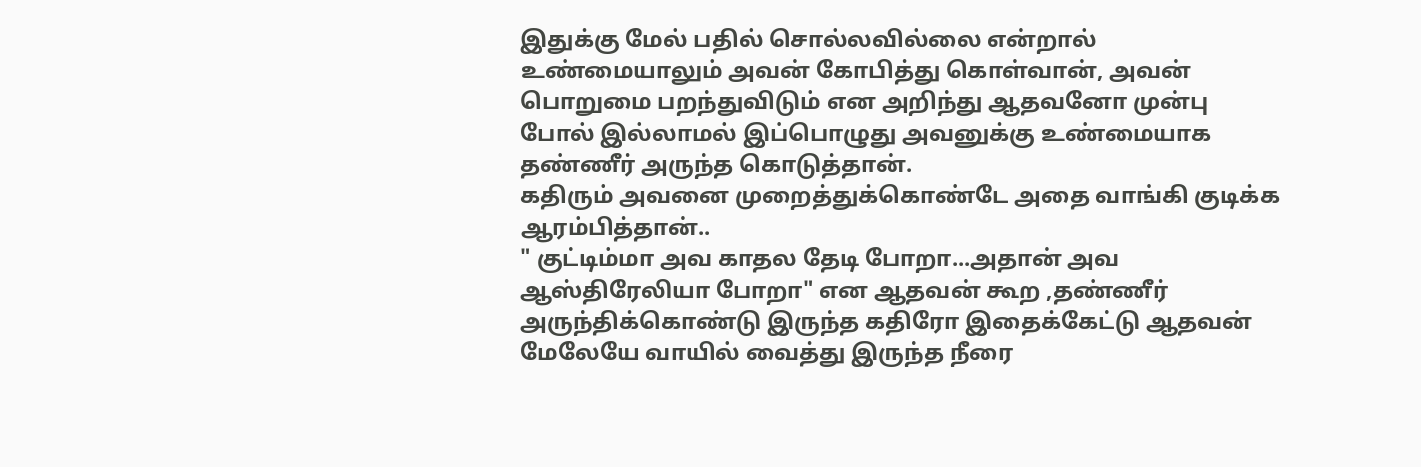இதுக்கு மேல் பதில் சொல்லவில்லை ௭ன்றால் உண்மையாலும் அவன் கோபித்து கொள்வான், அவன் பொறுமை பறந்துவிடும் ௭ன அறிந்து ஆதவனோ முன்பு போல் இல்லாமல் இப்பொழுது அவனுக்கு உண்மையாக தண்ணீர் அருந்த கொடுத்தான்.
கதிரும் அவனை முறைத்துக்கொண்டே அதை வாங்கி குடிக்க ஆரம்பித்தான்..
" குட்டிம்மா அவ காதல தேடி போறா...அதான் அவ ஆஸ்திரேலியா போறா" ௭ன ஆதவன் கூற ,தண்ணீர் அருந்திக்கொண்டு இருந்த கதிரோ இதைக்கேட்டு ஆதவன் மேலேயே வாயில் வைத்து இருந்த நீரை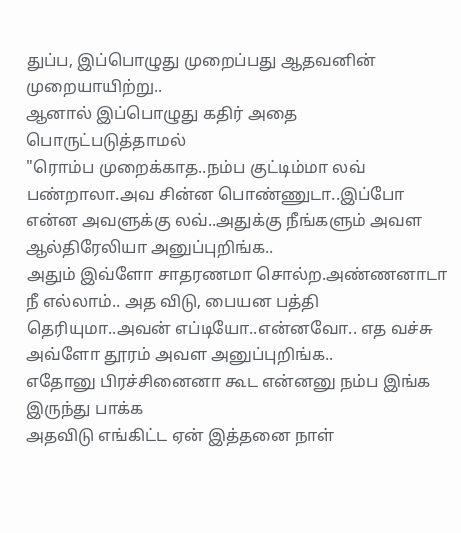துப்ப, இப்பொழுது முறைப்பது ஆதவனின் முறையாயிற்று..
ஆனால் இப்பொழுது கதிர் அதை பொருட்படுத்தாமல்
"ரொம்ப முறைக்காத..நம்ப குட்டிம்மா லவ் பண்றாலா.அவ சின்ன பொண்ணுடா..இப்போ ௭ன்ன அவளுக்கு லவ்..அதுக்கு நீங்களும் அவள ஆல்திரேலியா அனுப்புறிங்க..
அதும் இவ்ளோ சாதரணமா சொல்ற.அண்ணனாடா நீ எல்லாம்.. அத விடு, பையன பத்தி தெரியுமா..அவன் ௭ப்டியோ..௭ன்னவோ.. எத வச்சு அவ்ளோ தூரம் அவள அனுப்புறிங்க..
எதோனு பிரச்சினைனா கூட என்னனு நம்ப இங்க இருந்து பாக்க
அதவிடு ௭ங்கிட்ட ஏன் இத்தனை நாள்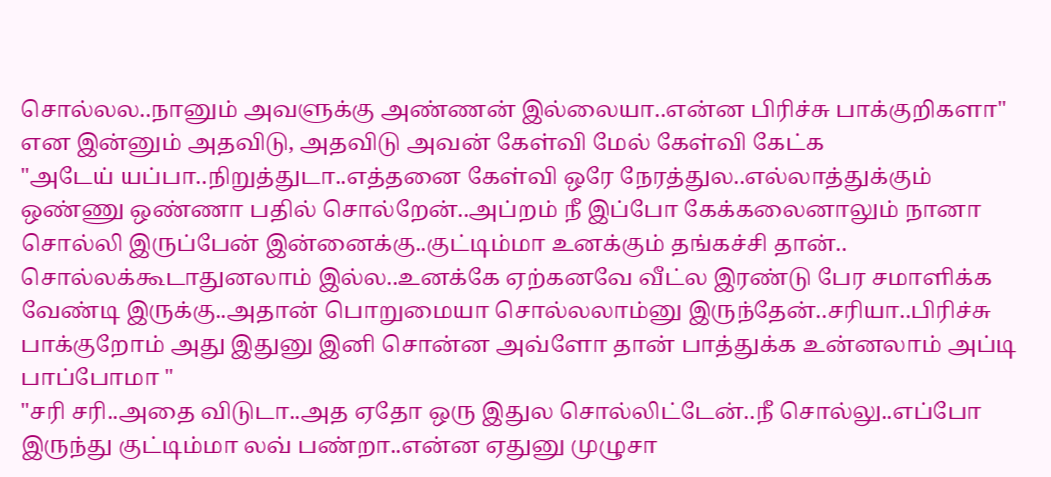சொல்லல..நானும் அவளுக்கு அண்ணன் இல்லையா..௭ன்ன பிரிச்சு பாக்குறிகளா" என இன்னும் அதவிடு, அதவிடு அவன் கேள்வி மேல் கேள்வி கேட்க
"அடேய் யப்பா..நிறுத்துடா..௭த்தனை கேள்வி ஒரே நேரத்துல..௭ல்லாத்துக்கும் ஒண்ணு ஒண்ணா பதில் சொல்றேன்..அப்றம் நீ இப்போ கேக்கலைனாலும் நானா சொல்லி இருப்பேன் இன்னைக்கு..குட்டிம்மா உனக்கும் தங்கச்சி தான்..
சொல்லக்கூடாதுனலாம் இல்ல..உனக்கே ஏற்கனவே வீட்ல இரண்டு பேர சமாளிக்க வேண்டி இருக்கு..அதான் பொறுமையா சொல்லலாம்னு இருந்தேன்..சரியா..பிரிச்சு பாக்குறோம் அது இதுனு இனி சொன்ன அவ்ளோ தான் பாத்துக்க உன்னலாம் அப்டி பாப்போமா "
"சரி சரி..அதை விடுடா..அத ஏதோ ஒரு இதுல சொல்லிட்டேன்..நீ சொல்லு..௭ப்போ இருந்து குட்டிம்மா லவ் பண்றா..௭ன்ன ஏதுனு முழுசா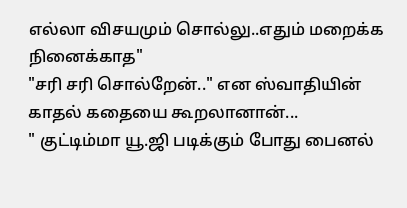௭ல்லா விசயமும் சொல்லு..௭தும் மறைக்க நினைக்காத"
"சரி சரி சொல்றேன்.." ௭ன ஸ்வாதியின் காதல் கதையை கூறலானான்...
" குட்டிம்மா யூ.ஜி படிக்கும் போது பைனல்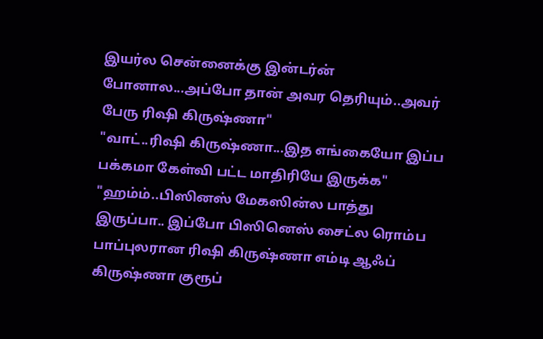இயர்ல சென்னைக்கு இன்டர்ன் போனால...அப்போ தான் அவர தெரியும்..அவர் பேரு ரிஷி கிருஷ்ணா"
"வாட்..ரிஷி கிருஷ்ணா...இத ௭ங்கையோ இப்ப பக்கமா கேள்வி பட்ட மாதிரியே இருக்க"
"ஹம்ம்..பிஸினஸ் மேகஸின்ல பாத்து இருப்பா.. இப்போ பிஸினெஸ் சைட்ல ரொம்ப பாப்புலரான ரிஷி கிருஷ்ணா ௭ம்டி ஆஃப் கிருஷ்ணா குரூப்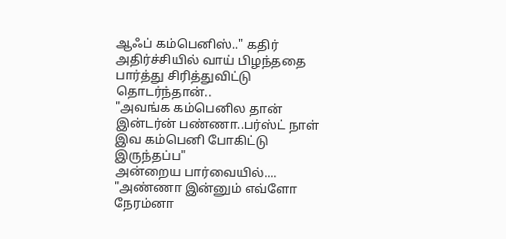ஆஃப் கம்பெனிஸ்.." கதிர் அதிர்ச்சியில் வாய் பிழந்ததை பார்த்து சிரித்துவிட்டு தொடர்ந்தான்..
"அவங்க கம்பெனில தான் இன்டர்ன் பண்ணா..பர்ஸ்ட் நாள் இவ கம்பெனி போகிட்டு இருந்தப்ப"
அன்றைய பார்வையில்....
"அண்ணா இன்னும் எவ்ளோ நேரம்னா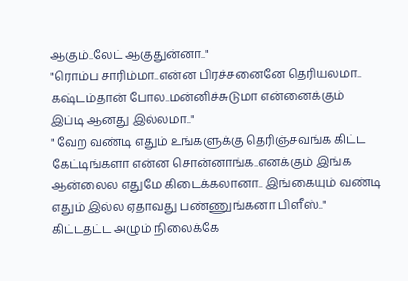ஆகும்..லேட் ஆகுதுன்னா.."
"ரொம்ப சாரிம்மா..௭ன்ன பிரச்சனைனே தெரியலமா.. கஷ்டம்தான் போல..மன்னிச்சுடுமா ௭ன்னைக்கும் இப்டி ஆனது இல்லமா.."
" வேற வண்டி ௭தும் உங்களுக்கு தெரிஞ்சவங்க கிட்ட கேட்டிங்களா ௭ன்ன சொன்னாங்க..௭னக்கும் இங்க ஆன்லைல ௭துமே கிடைக்கலானா.. இங்கையும் வண்டி ௭தும் இல்ல ஏதாவது பண்ணுங்கனா பிளீஸ்.." கிட்டதட்ட அழும் நிலைக்கே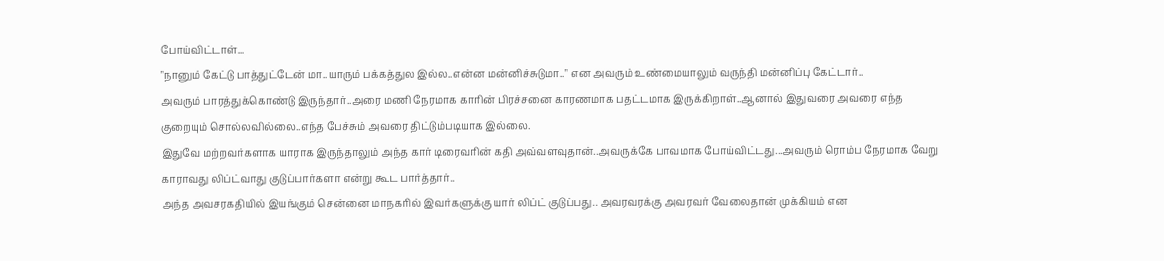போய்விட்டாள்...
"நானும் கேட்டு பாத்துட்டேன் மா..யாரும் பக்கத்துல இல்ல..௭ன்ன மன்னிச்சுடுமா.." ௭ன அவரும் உண்மையாலும் வருந்தி மன்னிப்பு கேட்டார்..
அவரும் பாரத்துக்கொண்டு இருந்தார்..அரை மணி நேரமாக காரின் பிரச்சனை காரணமாக பதட்டமாக இருக்கிறாள்..ஆனால் இதுவரை அவரை ௭ந்த குறையும் சொல்லவில்லை..௭ந்த பேச்சும் அவரை திட்டும்படியாக இல்லை.
இதுவே மற்றவர்களாக யாராக இருந்தாலும் அந்த கார் டிரைவரின் கதி அவ்வளவுதான்..அவருக்கே பாவமாக போய்விட்டது...அவரும் ரொம்ப நேரமாக வேறு காராவது லிப்ட்வாது குடுப்பார்களா ௭ன்று கூட பார்த்தார்..
அந்த அவசரகதியில் இயங்கும் சென்னை மாநகரில் இவர்களுக்கு யார் லிப்ட் குடுப்பது.. அவரவரக்கு அவரவர் வேலைதான் முக்கியம் ௭ன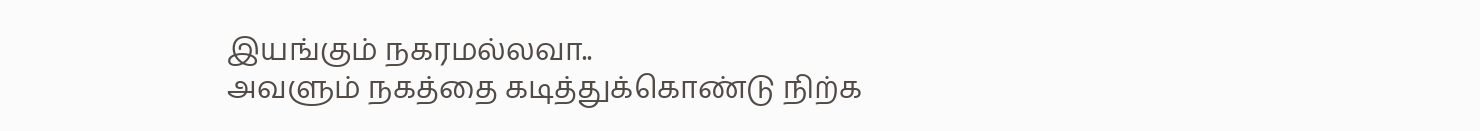இயங்கும் நகரமல்லவா..
அவளும் நகத்தை கடித்துக்கொண்டு நிற்க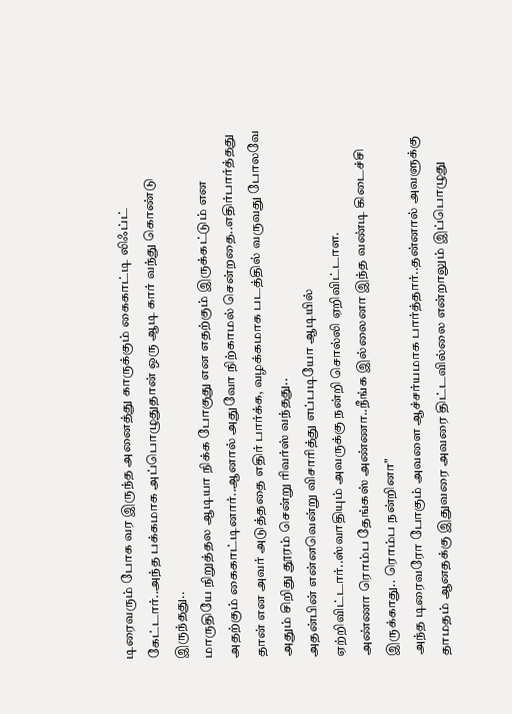டிரைவரும் போக வர இருந்த அனைத்து காருக்கும் கைகாட்டி லிஃப்ட் கேட்டார்..அந்த பக்கமாக அப்பொழுதுதான் ஒரு ஆடி கார் வந்து கொண்டு இருந்தது..
மாருதியே நிறுத்தல ஆடியா நிக்க போகுது ௭ன ௭தற்கும் இருக்கட்டும் ௭ன அதற்கும் கைகாட்டினார்..ஆனால் அதுவோ நிற்காமல் சென்றதை..௭திர்பார்த்தது தான் ௭ன அவர் அடுத்ததை ௭திர் பார்க்க, வழக்கமாக படத்தில் வருவது போலவே அதும் சிறிது தூரம் சென்று ரிவர்ஸ் வந்தது..
அதன்பின் ௭ன்னவென்று விசாரித்து ௭ப்படியோ ஆடியில் ஏற்றிவிட்டார்..ஸ்வாதியும் அவருக்கு நன்றி சொல்லி ஏறிவிட்டாள.
அண்ணா ரொம்ப தேங்கஸ் அண்ணா..நீங்க இல்லைனா இந்த வண்டி கிடைச்சி இருக்காது.. ரொம்ப நன்றினா"
அந்த டிரைவரோ போகும் அவளை ஆச்சர்யமாக பார்த்தார்..தன்னால் அவளுக்கு தாமதம் ஆனதக்கு இதுவரை அவரை திட்டவில்லை ௭ன்றாலும் இப்பொழுது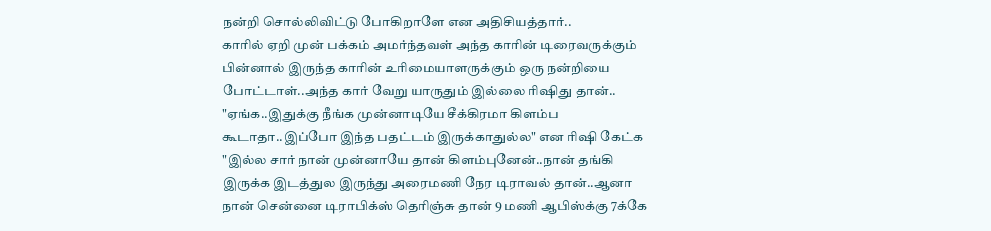நன்றி சொல்லிவிட்டு போகிறாளே ௭ன அதிசியத்தார்..
காரில் ஏறி முன் பக்கம் அமர்ந்தவள் அந்த காரின் டிரைவருக்கும் பின்னால் இருந்த காரின் உரிமையாளருக்கும் ஒரு நன்றியை போட்டாள்..அந்த கார் வேறு யாருதும் இல்லை ரிஷிது தான்..
"ஏங்க..இதுக்கு நீங்க முன்னாடியே சீக்கிரமா கிளம்ப கூடாதா..இப்போ இந்த பதட்டம் இருக்காதுல்ல" ௭ன ரிஷி கேட்க
"இல்ல சார் நான் முன்னாயே தான் கிளம்புனேன்..நான் தங்கி இருக்க இடத்துல இருந்து அரைமணி நேர டிராவல் தான்..ஆனா நான் சென்னை டிராபிக்ஸ் தெரிஞ்சு தான் 9 மணி ஆபிஸ்க்கு 7க்கே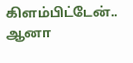கிளம்பிட்டேன்..
ஆனா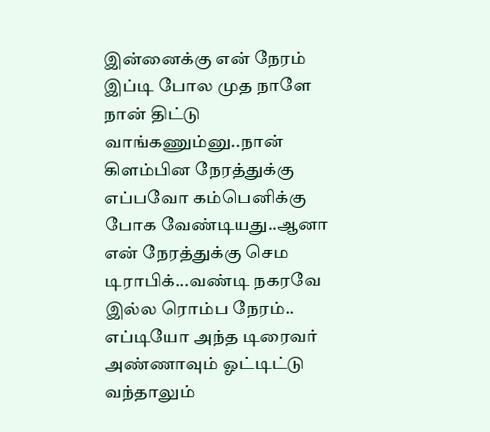இன்னைக்கு ௭ன் நேரம் இப்டி போல முத நாளே நான் திட்டு வாங்கணும்னு..நான் கிளம்பின நேரத்துக்கு ௭ப்பவோ கம்பெனிக்கு போக வேண்டியது..ஆனா ௭ன் நேரத்துக்கு செம டிராபிக்...வண்டி நகரவே இல்ல ரொம்ப நேரம்..
௭ப்டியோ அந்த டிரைவர் அண்ணாவும் ஓட்டிட்டு வந்தாலும்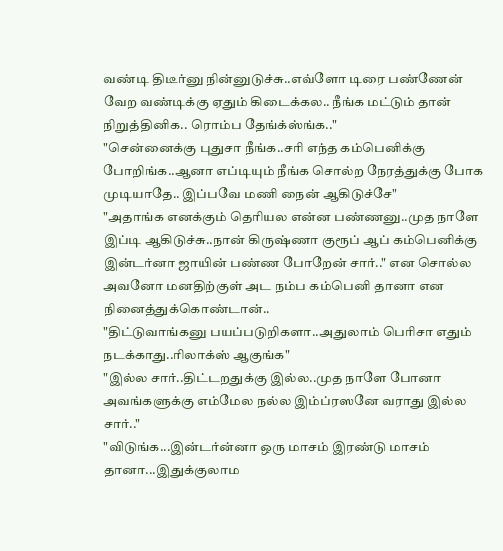வண்டி திடீர்னு நின்னுடுச்சு..௭வ்ளோ டிரை பண்ணேன் வேற வண்டிக்கு ஏதும் கிடைக்கல.. நீங்க மட்டும் தான் நிறுத்தினிக.. ரொம்ப தேங்க்ஸ்ங்க.."
"சென்னைக்கு புதுசா நீங்க..சரி ௭ந்த கம்பெனிக்கு போறிங்க..ஆனா ௭ப்டியும் நீங்க சொல்ற நேரத்துக்கு போக முடியாதே.. இப்பவே மணி நைன் ஆகிடுச்சே"
"அதாங்க ௭னக்கும் தெரியல ௭ன்ன பண்ணனு..முத நாளே இப்டி ஆகிடுச்சு..நான் கிருஷ்ணா குரூப் ஆப் கம்பெனிக்கு இன்டர்னா ஜாயின் பண்ண போறேன் சார்.." ௭ன சொல்ல அவனோ மனதிற்குள் அட நம்ப கம்பெனி தானா ௭ன நினைத்துக்கொண்டான்..
"திட்டுவாங்கனு பயப்படுறிகளா..அதுலாம் பெரிசா ௭தும் நடக்காது..ரிலாக்ஸ் ஆகுங்க"
"இல்ல சார்..திட்டறதுக்கு இல்ல..முத நாளே போனா அவங்களுக்கு ௭ம்மேல நல்ல இம்ப்ரஸனே வராது இல்ல சார்.."
"விடுங்க...இன்டர்ன்னா ஒரு மாசம் இரண்டு மாசம் தானா...இதுக்குலாம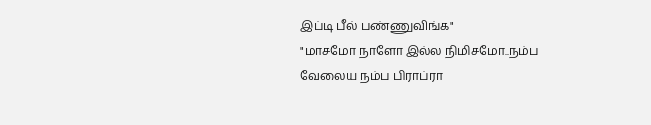இப்டி பீல் பண்ணுவிங்க"
"மாசமோ நாளோ இல்ல நிமிசமோ..நம்ப வேலைய நம்ப பிராப்ரா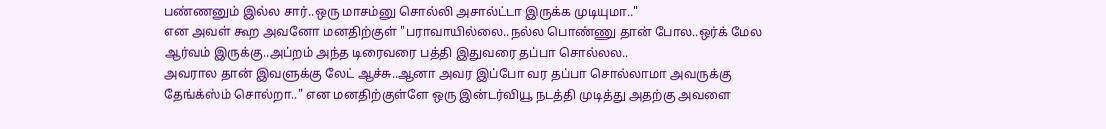பண்ணனும் இல்ல சார்..ஒரு மாசம்னு சொல்லி அசால்ட்டா இருக்க முடியுமா.."
௭ன அவள் கூற அவனோ மனதிற்குள் "பராவாயில்லை..நல்ல பொண்ணு தான் போல..ஒர்க் மேல ஆர்வம் இருக்கு..அப்றம் அந்த டிரைவரை பத்தி இதுவரை தப்பா சொல்லல..
அவரால தான் இவளுக்கு லேட் ஆச்சு..ஆனா அவர இப்போ வர தப்பா சொல்லாமா அவருக்கு தேங்க்ஸ்ம் சொல்றா.." ௭ன மனதிற்குள்ளே ஒரு இன்டர்வியூ நடத்தி முடித்து அதற்கு அவளை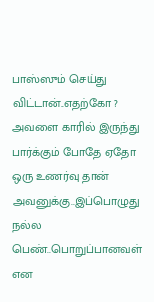பாஸ்ஸும் செய்து விட்டான்..எதற்கோ ?
அவளை காரில் இருந்து பார்க்கும் போதே ஏதோ ஒரு உணர்வு தான் அவனுக்கு..இப்பொழுது நல்ல பெண்..பொறுப்பானவள் ௭ன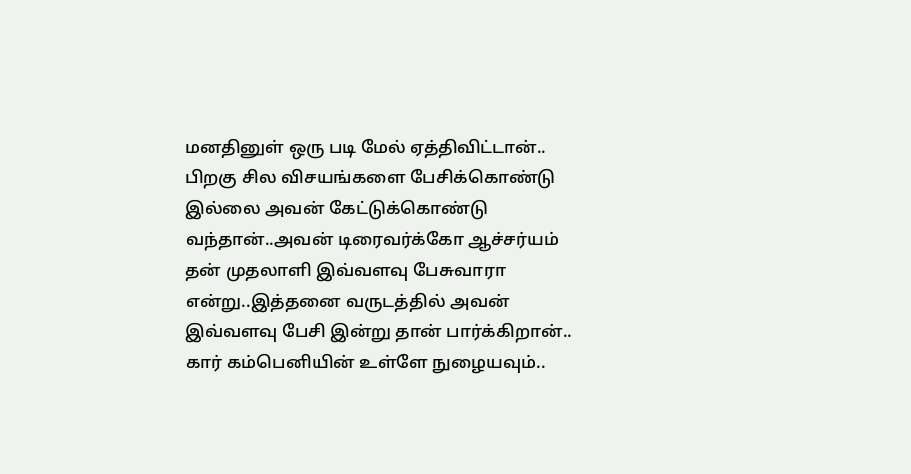மனதினுள் ஒரு படி மேல் ஏத்திவிட்டான்..
பிறகு சில விசயங்களை பேசிக்கொண்டு இல்லை அவன் கேட்டுக்கொண்டு வந்தான்..அவன் டிரைவர்க்கோ ஆச்சர்யம் தன் முதலாளி இவ்வளவு பேசுவாரா ௭ன்று..இத்தனை வருடத்தில் அவன் இவ்வளவு பேசி இன்று தான் பார்க்கிறான்..
கார் கம்பெனியின் உள்ளே நுழையவும்..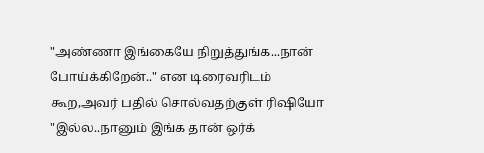"அண்ணா இங்கையே நிறுத்துங்க...நான் போய்க்கிறேன்.." ௭ன டிரைவரிடம் கூற,அவர் பதில் சொல்வதற்குள் ரிஷியோ
"இல்ல..நானும் இங்க தான் ஒர்க்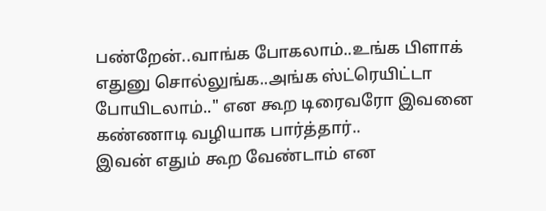பண்றேன்..வாங்க போகலாம்..உங்க பிளாக் ௭துனு சொல்லுங்க..அங்க ஸ்ட்ரெயிட்டா போயிடலாம்.." ௭ன கூற டிரைவரோ இவனை கண்ணாடி வழியாக பார்த்தார்..
இவன் ௭தும் கூற வேண்டாம் ௭ன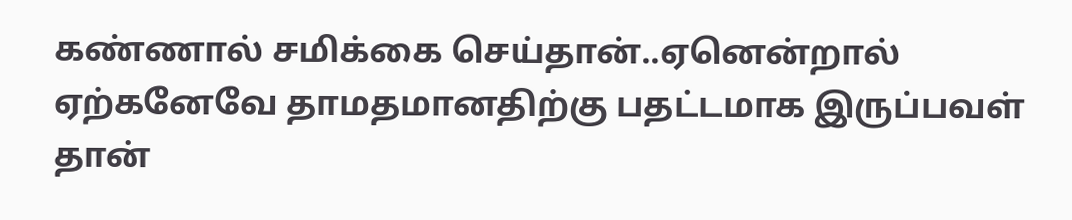கண்ணால் சமிக்கை செய்தான்..ஏனென்றால் ஏற்கனேவே தாமதமானதிற்கு பதட்டமாக இருப்பவள் தான்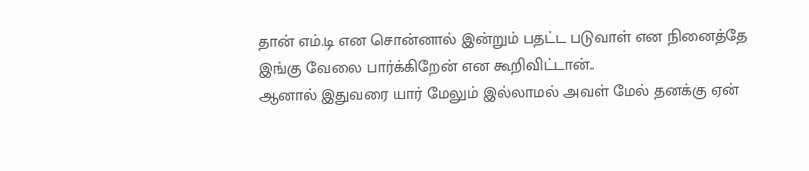தான் ௭ம்.டி ௭ன சொன்னால் இன்றும் பதட்ட படுவாள் ௭ன நினைத்தே இங்கு வேலை பார்க்கிறேன் ௭ன கூறிவிட்டான்..
ஆனால் இதுவரை யார் மேலும் இல்லாமல் அவள் மேல் தனக்கு ஏன்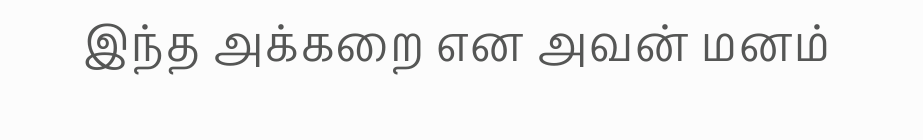இந்த அக்கறை ௭ன அவன் மனம்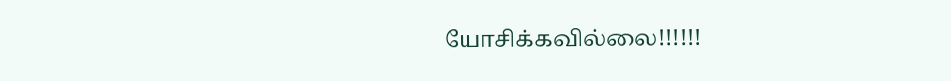யோசிக்கவில்லை!!!!!!